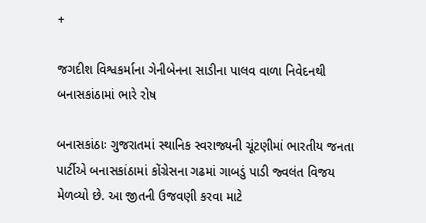+

જગદીશ વિશ્વકર્માના ગેનીબેનના સાડીના પાલવ વાળા નિવેદનથી બનાસકાંઠામાં ભારે રોષ

બનાસકાંઠાઃ ગુજરાતમાં સ્થાનિક સ્વરાજ્યની ચૂંટણીમાં ભારતીય જનતા પાર્ટીએ બનાસકાંઠામાં કોંગ્રેસના ગઢમાં ગાબડું પાડી જ્વલંત વિજય મેળવ્યો છે. આ જીતની ઉજવણી કરવા માટે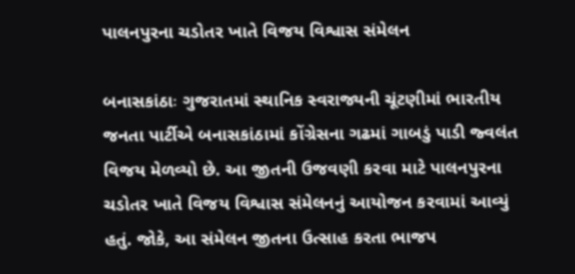પાલનપુરના ચડોતર ખાતે વિજય વિશ્વાસ સંમેલન

બનાસકાંઠાઃ ગુજરાતમાં સ્થાનિક સ્વરાજ્યની ચૂંટણીમાં ભારતીય જનતા પાર્ટીએ બનાસકાંઠામાં કોંગ્રેસના ગઢમાં ગાબડું પાડી જ્વલંત વિજય મેળવ્યો છે. આ જીતની ઉજવણી કરવા માટે પાલનપુરના ચડોતર ખાતે વિજય વિશ્વાસ સંમેલનનું આયોજન કરવામાં આવ્યું હતું. જોકે, આ સંમેલન જીતના ઉત્સાહ કરતા ભાજપ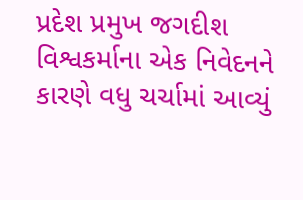પ્રદેશ પ્રમુખ જગદીશ વિશ્વકર્માના એક નિવેદનને કારણે વધુ ચર્ચામાં આવ્યું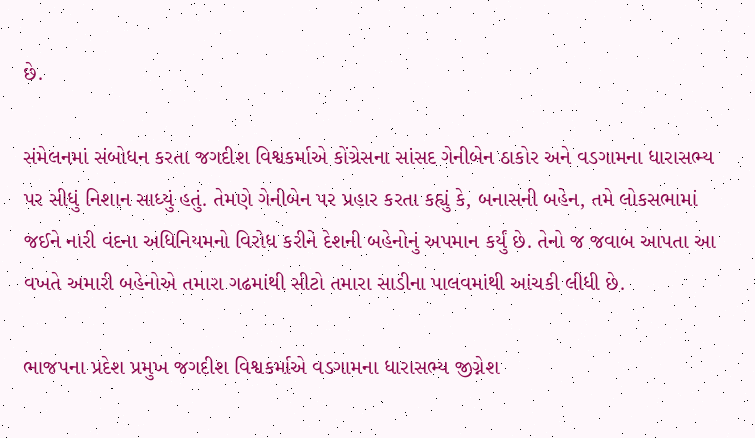છે.

સંમેલનમાં સંબોધન કરતા જગદીશ વિશ્વકર્માએ કોંગ્રેસના સાંસદ ગેનીબેન ઠાકોર અને વડગામના ધારાસભ્ય પર સીધું નિશાન સાધ્યું હતું. તેમણે ગેનીબેન પર પ્રહાર કરતા કહ્યું કે, બનાસની બહેન, તમે લોકસભામાં જઈને નારી વંદના અધિનિયમનો વિરોધ કરીને દેશની બહેનોનું અપમાન કર્યું છે. તેનો જ જવાબ આપતા આ વખતે અમારી બહેનોએ તમારા ગઢમાંથી સીટો તમારા સાડીના પાલવમાંથી આંચકી લીધી છે.

ભાજપના પ્રદેશ પ્રમુખ જગદીશ વિશ્વકર્માએ વડગામના ધારાસભ્ય જીગ્નેશ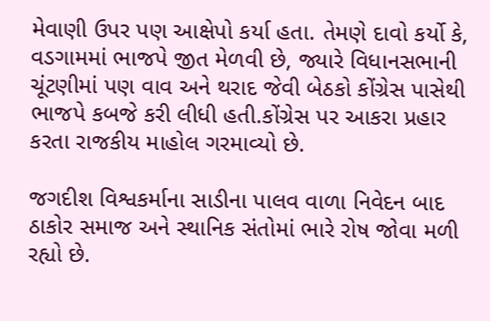મેવાણી ઉપર પણ આક્ષેપો કર્યા હતા. તેમણે દાવો કર્યો કે, વડગામમાં ભાજપે જીત મેળવી છે, જ્યારે વિધાનસભાની ચૂંટણીમાં પણ વાવ અને થરાદ જેવી બેઠકો કોંગ્રેસ પાસેથી ભાજપે કબજે કરી લીધી હતી.કોંગ્રેસ પર આકરા પ્રહાર કરતા રાજકીય માહોલ ગરમાવ્યો છે.

જગદીશ વિશ્વકર્માના સાડીના પાલવ વાળા નિવેદન બાદ ઠાકોર સમાજ અને સ્થાનિક સંતોમાં ભારે રોષ જોવા મળી રહ્યો છે.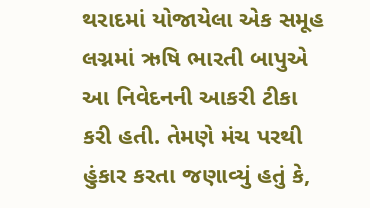થરાદમાં યોજાયેલા એક સમૂહ લગ્નમાં ઋષિ ભારતી બાપુએ આ નિવેદનની આકરી ટીકા કરી હતી. તેમણે મંચ પરથી હુંકાર કરતા જણાવ્યું હતું કે,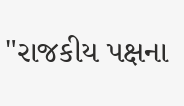"રાજકીય પક્ષના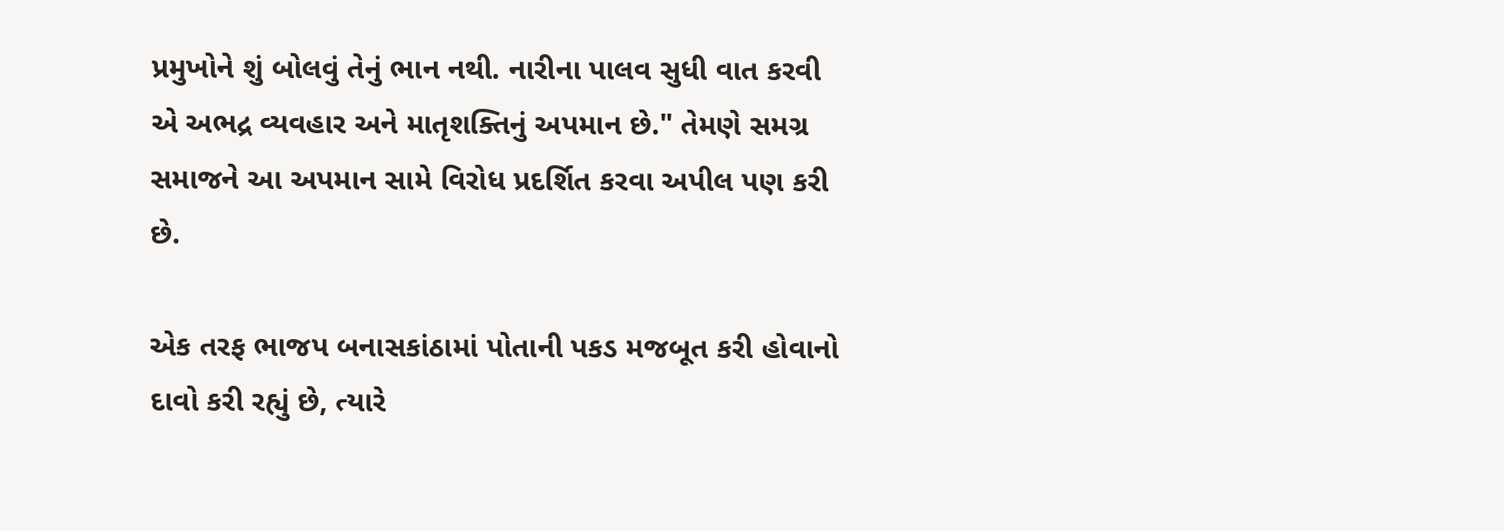પ્રમુખોને શું બોલવું તેનું ભાન નથી. નારીના પાલવ સુધી વાત કરવી એ અભદ્ર વ્યવહાર અને માતૃશક્તિનું અપમાન છે." તેમણે સમગ્ર સમાજને આ અપમાન સામે વિરોધ પ્રદર્શિત કરવા અપીલ પણ કરી છે.

એક તરફ ભાજપ બનાસકાંઠામાં પોતાની પકડ મજબૂત કરી હોવાનો દાવો કરી રહ્યું છે, ત્યારે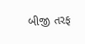બીજી તરફ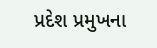પ્રદેશ પ્રમુખના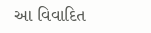આ વિવાદિત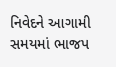નિવેદને આગામી સમયમાં ભાજપ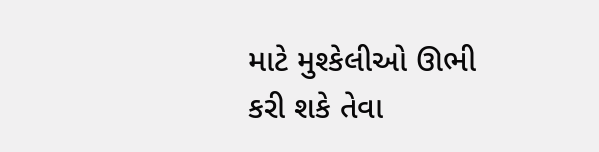માટે મુશ્કેલીઓ ઊભી કરી શકે તેવા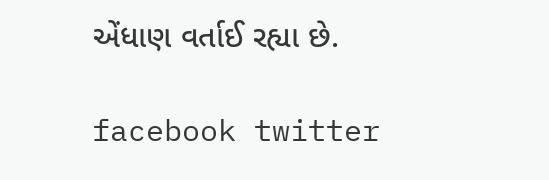એંધાણ વર્તાઈ રહ્યા છે.

facebook twitter